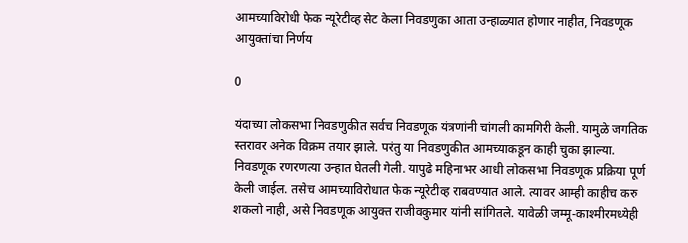आमच्याविरोधी फेक न्यूरेटीव्ह सेट केला निवडणुका आता उन्हाळ्यात होणार नाहीत, निवडणूक आयुक्तांचा निर्णय

0

यंदाच्या लोकसभा निवडणुकीत सर्वच निवडणूक यंत्रणांनी चांगली कामगिरी केली. यामुळे जगतिक स्तरावर अनेक विक्रम तयार झाले. परंतु या निवडणुकीत आमच्याकडून काही चुका झाल्या. निवडणूक रणरणत्या उन्हात घेतली गेली. यापुढे महिनाभर आधी लोकसभा निवडणूक प्रक्रिया पूर्ण केली जाईल. तसेच आमच्याविरोधात फेक न्यूरेटीव्ह राबवण्यात आले. त्यावर आम्ही काहीच करु शकलो नाही, असे निवडणूक आयुक्त राजीवकुमार यांनी सांगितले. यावेळी जम्मू-काश्मीरमध्येही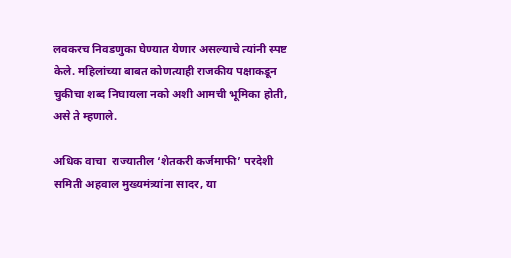लवकरच निवडणुका घेण्यात येणार असल्याचे त्यांनी स्पष्ट केले. महिलांच्या बाबत कोणत्याही राजकीय पक्षाकडून चुकीचा शब्द निघायला नको अशी आमची भूमिका होती, असे ते म्हणाले.

अधिक वाचा  राज्यातील ‘शेतकरी कर्जमाफी’ परदेशी समिती अहवाल मुख्यमंत्र्यांना सादर, या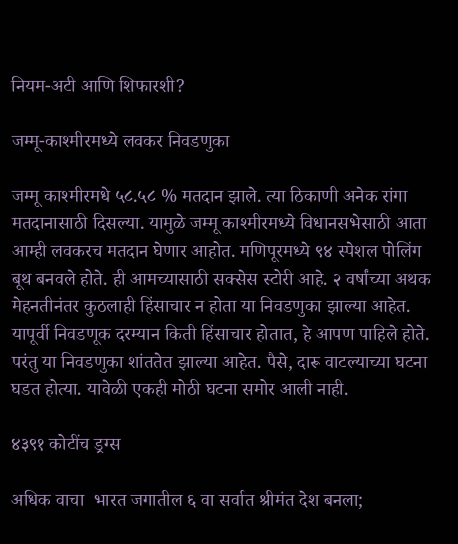नियम-अटी आणि शिफारशी?

जम्मू-काश्मीरमध्ये लवकर निवडणुका

जम्मू काश्मीरमधे ५८.५८ % मतदान झाले. त्या ठिकाणी अनेक रांगा मतदानासाठी दिसल्या. यामुळे जम्मू काश्मीरमध्ये विधानसभेसाठी आता आम्ही लवकरच मतदान घेणार आहोत. मणिपूरमध्ये ९४ स्पेशल पोलिंग बूथ बनवले होते. ही आमच्यासाठी सक्सेस स्टोरी आहे. २ वर्षांच्या अथक मेहनतीनंतर कुठलाही हिंसाचार न होता या निवडणुका झाल्या आहेत. यापूर्वी निवडणूक दरम्यान किती हिंसाचार होतात, हे आपण पाहिले होते. परंतु या निवडणुका शांततेत झाल्या आहेत. पैसे, दारू वाटल्याच्या घटना घडत होत्या. यावेळी एकही मोठी घटना समोर आली नाही.

४३९१ कोटींच ड्रग्स

अधिक वाचा  भारत जगातील ६ वा सर्वात श्रीमंत देश बनला;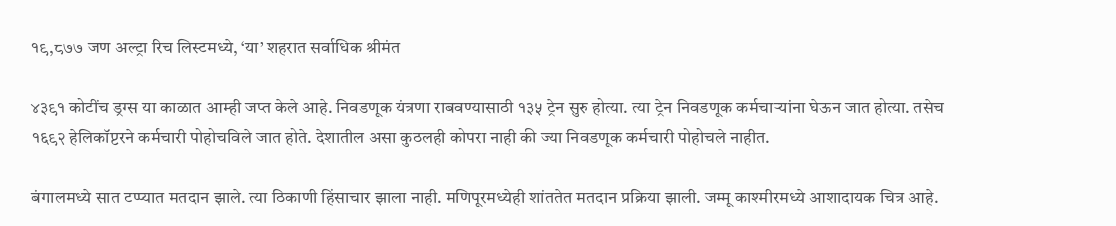१९,८७७ जण अल्ट्रा रिच लिस्टमध्ये, ‘या’ शहरात सर्वाधिक श्रीमंत

४३९१ कोटींच ड्रग्स या काळात आम्ही जप्त केले आहे. निवडणूक यंत्रणा राबवण्यासाठी १३५ ट्रेन सुरु होत्या. त्या ट्रेन निवडणूक कर्मचाऱ्यांना घेऊन जात होत्या. तसेच १६९२ हेलिकॉप्टरने कर्मचारी पोहोचविले जात होते. देशातील असा कुठलही कोपरा नाही की ज्या निवडणूक कर्मचारी पोहोचले नाहीत.

बंगालमध्ये सात टप्प्यात मतदान झाले. त्या ठिकाणी हिंसाचार झाला नाही. मणिपूरमध्येही शांततेत मतदान प्रक्रिया झाली. जम्मू काश्मीरमध्ये आशादायक चित्र आहे.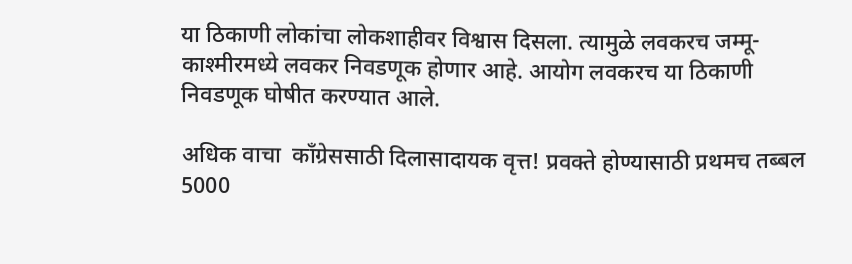या ठिकाणी लोकांचा लोकशाहीवर विश्वास दिसला. त्यामुळे लवकरच जम्मू-काश्मीरमध्ये लवकर निवडणूक होणार आहे. आयोग लवकरच या ठिकाणी निवडणूक घोषीत करण्यात आले.

अधिक वाचा  काँग्रेससाठी दिलासादायक वृत्त! प्रवक्ते होण्यासाठी प्रथमच तब्बल 5000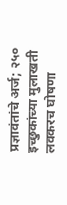प्रज्ञावंतांचे अर्ज; २५० इच्छुकांच्या मुलाखती लवकरच घोषणा